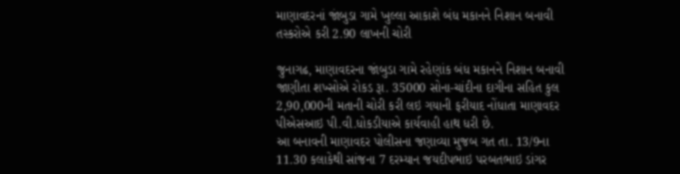માણાવદરનાં જાંબુડા ગામે ખુલ્લા આકાશે બંધ મકાનને નિશાન બનાવી તસ્કરોએ કરી 2.90 લાખની ચોરી

જુનાગઢ, માણાવદરના જાંબુડા ગામે રહેણાંક બંધ મકાનને નિશાન બનાવી જાણીતા શખ્સોએ રોકડ રૂા. 35000 સોના-ચાંદીના દાગીના સહિત કુલ 2,90,000ની મતાની ચોરી કરી લઇ ગયાની ફરીયાદ નોંધાતા માણાવદર પીએસઆઇ પી.વી.ધોકડીયાએ કાર્યવાહી હાથ ધરી છે.
આ બનાવની માણાવદર પોલીસના જણાવ્યા મુજબ ગત તા. 13/9ના 11.30 કલાકેથી સાંજના 7 દરમ્યાન જયદીપભાઇ પરબતભાઇ ડાંગર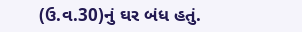(ઉ.વ.30)નું ઘર બંધ હતું.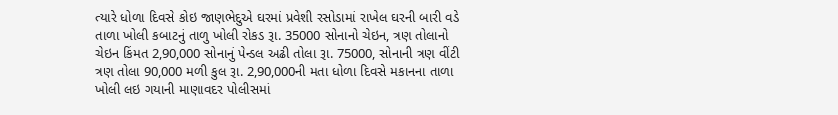ત્યારે ધોળા દિવસે કોઇ જાણભેદુએ ઘરમાં પ્રવેશી રસોડામાં રાખેલ ઘરની બારી વડે તાળા ખોલી કબાટનું તાળુ ખોલી રોકડ રૂા. 35000 સોનાનો ચેઇન, ત્રણ તોલાનો ચેઇન કિંમત 2,90,000 સોનાનું પેન્ડલ અઢી તોલા રૂા. 75000, સોનાની ત્રણ વીંટી ત્રણ તોલા 90,000 મળી કુલ રૂા. 2,90,000ની મતા ધોળા દિવસે મકાનના તાળા ખોલી લઇ ગયાની માણાવદર પોલીસમાં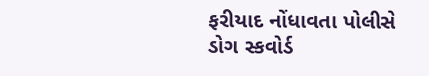ફરીયાદ નોંધાવતા પોલીસે ડોગ સ્કવોર્ડ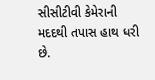સીસીટીવી કેમેરાની મદદથી તપાસ હાથ ધરી છે.